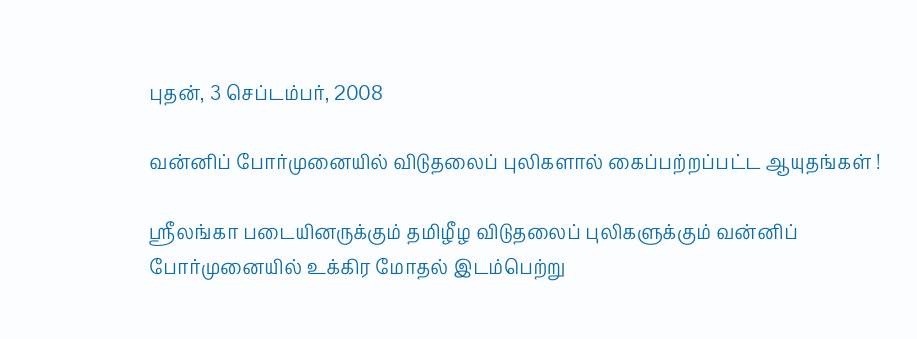புதன், 3 செப்டம்பர், 2008

வன்னிப் போர்முனையில் விடுதலைப் புலிகளால் கைப்பற்றப்பட்ட ஆயுதங்கள் !

ஸ்ரீலங்கா படையினருக்கும் தமிழீழ விடுதலைப் புலிகளுக்கும் வன்னிப் போர்முனையில் உக்கிர மோதல் இடம்பெற்று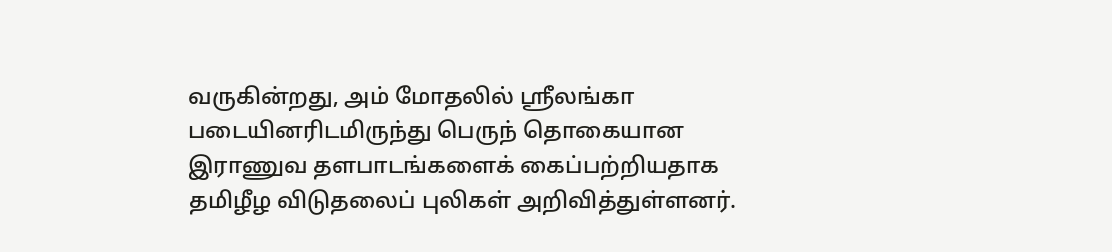வருகின்றது, அம் மோதலில் ஸ்ரீலங்கா படையினரிடமிருந்து பெருந் தொகையான இராணுவ தளபாடங்களைக் கைப்பற்றியதாக தமிழீழ விடுதலைப் புலிகள் அறிவித்துள்ளனர்.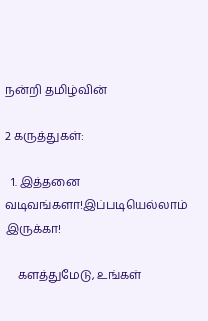நன்றி தமிழ்வின்

2 கருத்துகள்:

  1. இத்தனை வடிவங்களா!இப்படியெல்லாம் இருக்கா!

    களத்துமேடு, உங்கள்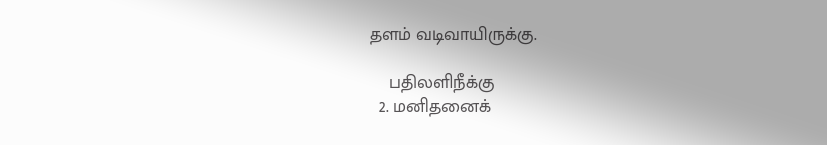தளம் வடிவாயிருக்கு.

    பதிலளிநீக்கு
  2. மனிதனைக்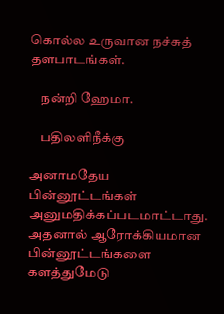கொல்ல உருவான நச்சுத் தளபாடங்கள்.

    நன்றி ஹேமா.

    பதிலளிநீக்கு

அனாமதேய பின்னூட்டங்கள் அனுமதிக்கப்படமாட்டாது. அதனால் ஆரோக்கியமான பின்னூட்டங்களை களத்துமேடு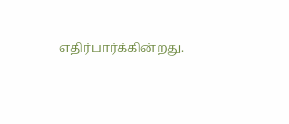எதிர்பார்க்கின்றது.